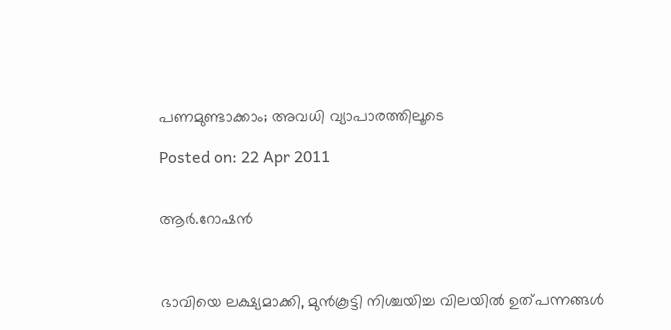പണമുണ്ടാക്കാം; അവധി വ്യാപാരത്തിലൂടെ

Posted on: 22 Apr 2011


ആര്‍.റോഷന്‍



ഭാവിയെ ലക്ഷ്യമാക്കി, മുന്‍കൂട്ടി നിശ്ചയിച്ച വിലയില്‍ ഉത്പന്നങ്ങള്‍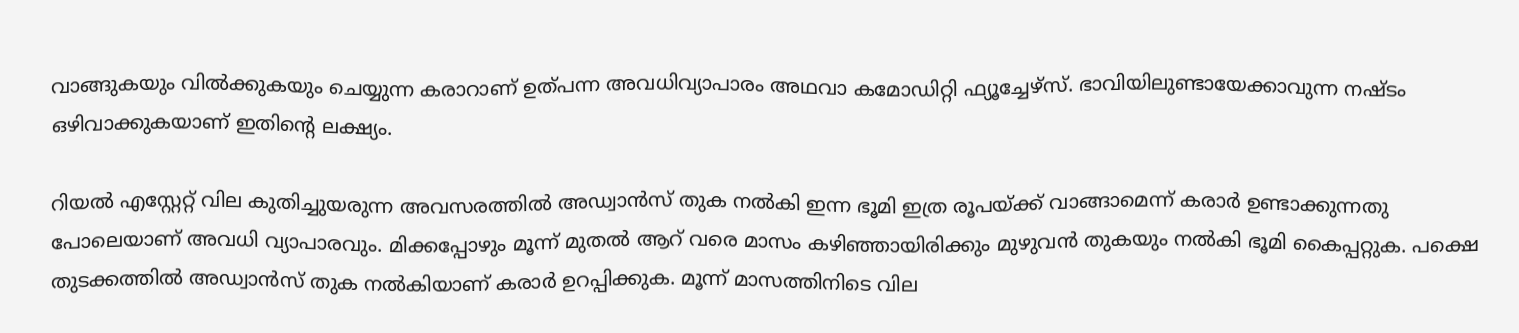വാങ്ങുകയും വില്‍ക്കുകയും ചെയ്യുന്ന കരാറാണ് ഉത്പന്ന അവധിവ്യാപാരം അഥവാ കമോഡിറ്റി ഫ്യൂച്ചേഴ്‌സ്. ഭാവിയിലുണ്ടായേക്കാവുന്ന നഷ്ടം ഒഴിവാക്കുകയാണ് ഇതിന്റെ ലക്ഷ്യം.

റിയല്‍ എസ്റ്റേറ്റ് വില കുതിച്ചുയരുന്ന അവസരത്തില്‍ അഡ്വാന്‍സ് തുക നല്‍കി ഇന്ന ഭൂമി ഇത്ര രൂപയ്ക്ക് വാങ്ങാമെന്ന് കരാര്‍ ഉണ്ടാക്കുന്നതു പോലെയാണ് അവധി വ്യാപാരവും. മിക്കപ്പോഴും മൂന്ന് മുതല്‍ ആറ് വരെ മാസം കഴിഞ്ഞായിരിക്കും മുഴുവന്‍ തുകയും നല്‍കി ഭൂമി കൈപ്പറ്റുക. പക്ഷെ തുടക്കത്തില്‍ അഡ്വാന്‍സ് തുക നല്‍കിയാണ് കരാര്‍ ഉറപ്പിക്കുക. മൂന്ന് മാസത്തിനിടെ വില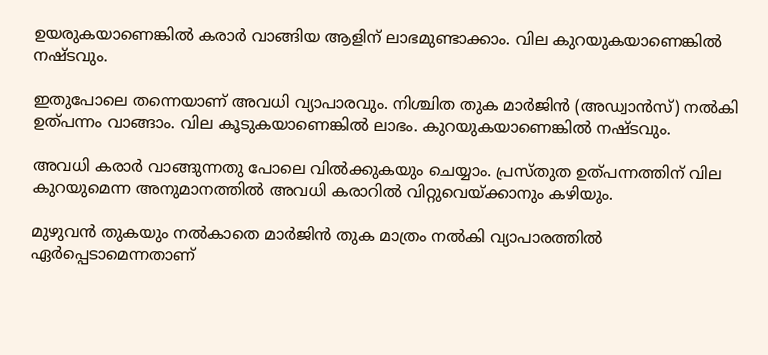ഉയരുകയാണെങ്കില്‍ കരാര്‍ വാങ്ങിയ ആളിന് ലാഭമുണ്ടാക്കാം. വില കുറയുകയാണെങ്കില്‍ നഷ്ടവും.

ഇതുപോലെ തന്നെയാണ് അവധി വ്യാപാരവും. നിശ്ചിത തുക മാര്‍ജിന്‍ (അഡ്വാന്‍സ്) നല്‍കി ഉത്പന്നം വാങ്ങാം. വില കൂടുകയാണെങ്കില്‍ ലാഭം. കുറയുകയാണെങ്കില്‍ നഷ്ടവും.

അവധി കരാര്‍ വാങ്ങുന്നതു പോലെ വില്‍ക്കുകയും ചെയ്യാം. പ്രസ്തുത ഉത്പന്നത്തിന് വില കുറയുമെന്ന അനുമാനത്തില്‍ അവധി കരാറില്‍ വിറ്റുവെയ്ക്കാനും കഴിയും.

മുഴുവന്‍ തുകയും നല്‍കാതെ മാര്‍ജിന്‍ തുക മാത്രം നല്‍കി വ്യാപാരത്തില്‍ ഏര്‍പ്പെടാമെന്നതാണ്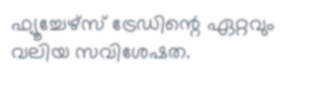ഫ്യൂച്ചേഴ്‌സ് ട്രേഡിന്റെ ഏറ്റവും വലിയ സവിശേഷത.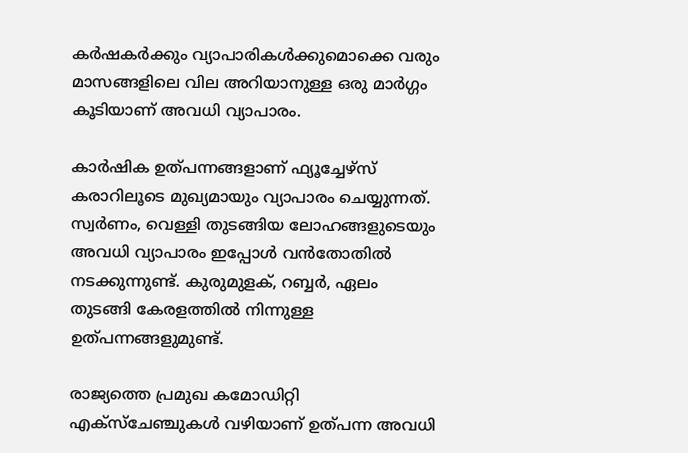കര്‍ഷകര്‍ക്കും വ്യാപാരികള്‍ക്കുമൊക്കെ വരും മാസങ്ങളിലെ വില അറിയാനുള്ള ഒരു മാര്‍ഗ്ഗം കൂടിയാണ് അവധി വ്യാപാരം.

കാര്‍ഷിക ഉത്പന്നങ്ങളാണ് ഫ്യൂച്ചേഴ്‌സ് കരാറിലൂടെ മുഖ്യമായും വ്യാപാരം ചെയ്യുന്നത്. സ്വര്‍ണം, വെള്ളി തുടങ്ങിയ ലോഹങ്ങളുടെയും അവധി വ്യാപാരം ഇപ്പോള്‍ വന്‍തോതില്‍ നടക്കുന്നുണ്ട്. കുരുമുളക്, റബ്ബര്‍, ഏലം തുടങ്ങി കേരളത്തില്‍ നിന്നുള്ള ഉത്പന്നങ്ങളുമുണ്ട്.

രാജ്യത്തെ പ്രമുഖ കമോഡിറ്റി എക്‌സ്‌ചേഞ്ചുകള്‍ വഴിയാണ് ഉത്പന്ന അവധി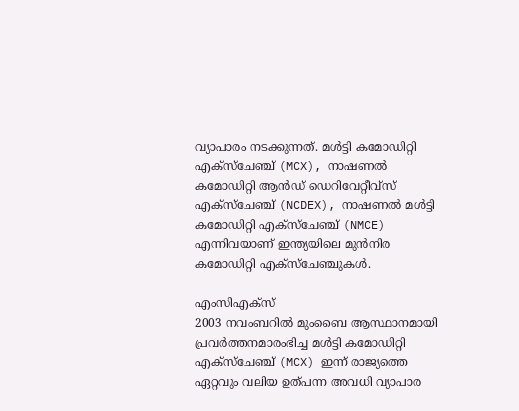വ്യാപാരം നടക്കുന്നത്. മള്‍ട്ടി കമോഡിറ്റി എക്‌സ്‌ചേഞ്ച് (MCX), നാഷണല്‍ കമോഡിറ്റി ആന്‍ഡ് ഡെറിവേറ്റീവ്‌സ് എക്‌സ്‌ചേഞ്ച് (NCDEX), നാഷണല്‍ മള്‍ട്ടി കമോഡിറ്റി എക്‌സ്‌ചേഞ്ച് (NMCE) എന്നിവയാണ് ഇന്ത്യയിലെ മുന്‍നിര കമോഡിറ്റി എക്‌സ്‌ചേഞ്ചുകള്‍.

എംസിഎക്‌സ്
2003 നവംബറില്‍ മുംബൈ ആസ്ഥാനമായി പ്രവര്‍ത്തനമാരംഭിച്ച മള്‍ട്ടി കമോഡിറ്റി എക്‌സ്‌ചേഞ്ച് (MCX) ഇന്ന് രാജ്യത്തെ ഏറ്റവും വലിയ ഉത്പന്ന അവധി വ്യാപാര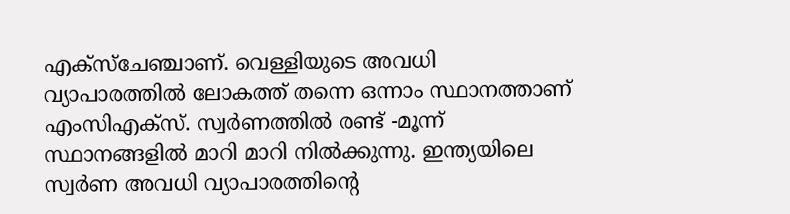എക്‌സ്‌ചേഞ്ചാണ്. വെള്ളിയുടെ അവധി വ്യാപാരത്തില്‍ ലോകത്ത് തന്നെ ഒന്നാം സ്ഥാനത്താണ് എംസിഎക്‌സ്. സ്വര്‍ണത്തില്‍ രണ്ട് -മൂന്ന് സ്ഥാനങ്ങളില്‍ മാറി മാറി നില്‍ക്കുന്നു. ഇന്ത്യയിലെ സ്വര്‍ണ അവധി വ്യാപാരത്തിന്റെ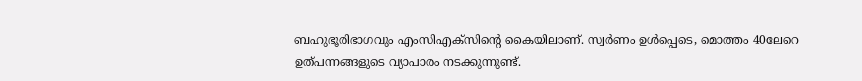ബഹുഭൂരിഭാഗവും എംസിഎക്‌സിന്റെ കൈയിലാണ്. സ്വര്‍ണം ഉള്‍പ്പെടെ, മൊത്തം 40ലേറെ ഉത്പന്നങ്ങളുടെ വ്യാപാരം നടക്കുന്നുണ്ട്.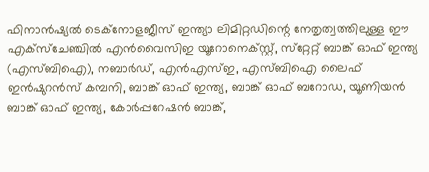ഫിനാന്‍ഷ്യല്‍ ടെക്‌നോളജീസ് ഇന്ത്യാ ലിമിറ്റഡിന്റെ നേതൃത്വത്തിലുള്ള ഈ എക്‌സ്‌ചേഞ്ചില്‍ എന്‍വൈസിഇ യൂറോനെക്‌സ്റ്റ്, സ്‌റ്റേറ്റ് ബാങ്ക് ഓഫ് ഇന്ത്യ (എസ്ബിഐ), നബാര്‍ഡ്, എന്‍എസ്ഇ, എസ്ബിഐ ലൈഫ് ഇന്‍ഷുറന്‍സ് കമ്പനി, ബാങ്ക് ഓഫ് ഇന്ത്യ, ബാങ്ക് ഓഫ് ബറോഡ, യൂണിയന്‍ ബാങ്ക് ഓഫ് ഇന്ത്യ, കോര്‍പ്പറേഷന്‍ ബാങ്ക്,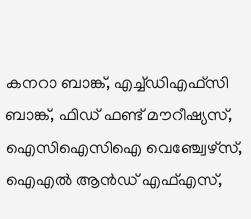കനറാ ബാങ്ക്, എച്ച്ഡിഎഫ്‌സി ബാങ്ക്, ഫിഡ് ഫണ്ട് മൗറീഷ്യസ്, ഐസിഐസിഐ വെഞ്ച്വേഴ്‌സ്, ഐഎല്‍ ആന്‍ഡ് എഫ്എസ്,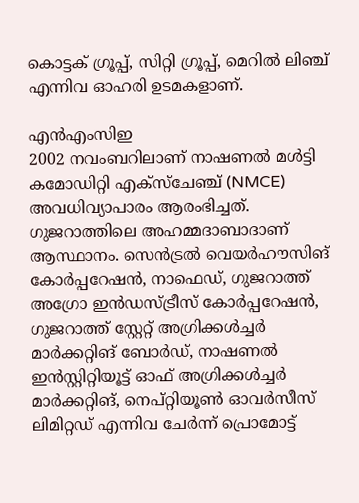കൊട്ടക് ഗ്രൂപ്പ്, സിറ്റി ഗ്രൂപ്പ്, മെറില്‍ ലിഞ്ച് എന്നിവ ഓഹരി ഉടമകളാണ്.

എന്‍എംസിഇ
2002 നവംബറിലാണ് നാഷണല്‍ മള്‍ട്ടി കമോഡിറ്റി എക്‌സ്‌ചേഞ്ച് (NMCE) അവധിവ്യാപാരം ആരംഭിച്ചത്. ഗുജറാത്തിലെ അഹമ്മദാബാദാണ് ആസ്ഥാനം. സെന്‍ട്രല്‍ വെയര്‍ഹൗസിങ് കോര്‍പ്പറേഷന്‍, നാഫെഡ്, ഗുജറാത്ത് അഗ്രോ ഇന്‍ഡസ്ട്രീസ് കോര്‍പ്പറേഷന്‍, ഗുജറാത്ത് സ്റ്റേറ്റ് അഗ്രിക്കള്‍ച്ചര്‍ മാര്‍ക്കറ്റിങ് ബോര്‍ഡ്, നാഷണല്‍ ഇന്‍സ്റ്റിറ്റിയൂട്ട് ഓഫ് അഗ്രിക്കള്‍ച്ചര്‍ മാര്‍ക്കറ്റിങ്, നെപ്റ്റിയൂണ്‍ ഓവര്‍സീസ് ലിമിറ്റഡ് എന്നിവ ചേര്‍ന്ന് പ്രൊമോട്ട്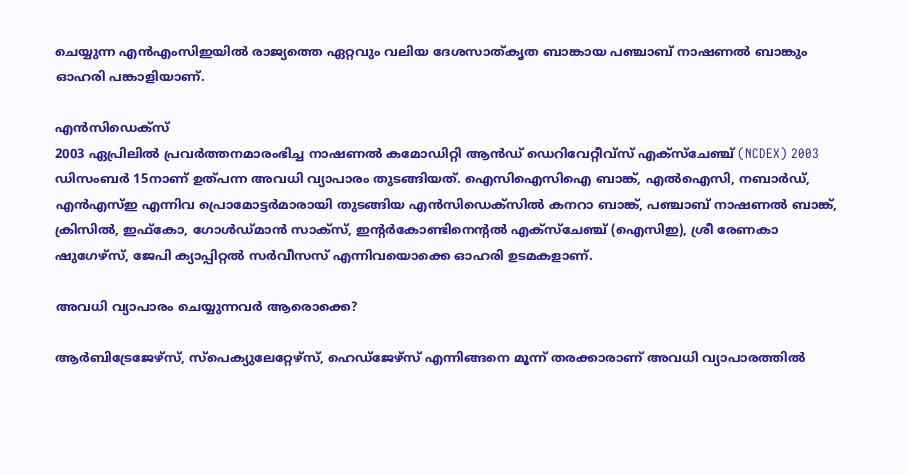ചെയ്യുന്ന എന്‍എംസിഇയില്‍ രാജ്യത്തെ ഏറ്റവും വലിയ ദേശസാത്കൃത ബാങ്കായ പഞ്ചാബ് നാഷണല്‍ ബാങ്കും ഓഹരി പങ്കാളിയാണ്.

എന്‍സിഡെക്‌സ്
2003 ഏപ്രിലില്‍ പ്രവര്‍ത്തനമാരംഭിച്ച നാഷണല്‍ കമോഡിറ്റി ആന്‍ഡ് ഡെറിവേറ്റീവ്‌സ് എക്‌സ്‌ചേഞ്ച് (NCDEX) 2003 ഡിസംബര്‍ 15നാണ് ഉത്പന്ന അവധി വ്യാപാരം തുടങ്ങിയത്. ഐസിഐസിഐ ബാങ്ക്, എല്‍ഐസി, നബാര്‍ഡ്, എന്‍എസ്ഇ എന്നിവ പ്രൊമോട്ടര്‍മാരായി തുടങ്ങിയ എന്‍സിഡെക്‌സില്‍ കനറാ ബാങ്ക്, പഞ്ചാബ് നാഷണല്‍ ബാങ്ക്, ക്രിസില്‍, ഇഫ്‌കോ, ഗോള്‍ഡ്മാന്‍ സാക്‌സ്, ഇന്റര്‍കോണ്ടിനെന്റല്‍ എക്‌സ്‌ചേഞ്ച് (ഐസിഇ), ശ്രീ രേണകാ ഷുഗേഴ്‌സ്, ജേപി ക്യാപ്പിറ്റല്‍ സര്‍വീസസ് എന്നിവയൊക്കെ ഓഹരി ഉടമകളാണ്.

അവധി വ്യാപാരം ചെയ്യുന്നവര്‍ ആരൊക്കെ?

ആര്‍ബിട്രേജേഴ്‌സ്, സ്‌പെക്യുലേറ്റേഴ്‌സ്, ഹെഡ്‌ജേഴ്‌സ് എന്നിങ്ങനെ മൂന്ന് തരക്കാരാണ് അവധി വ്യാപാരത്തില്‍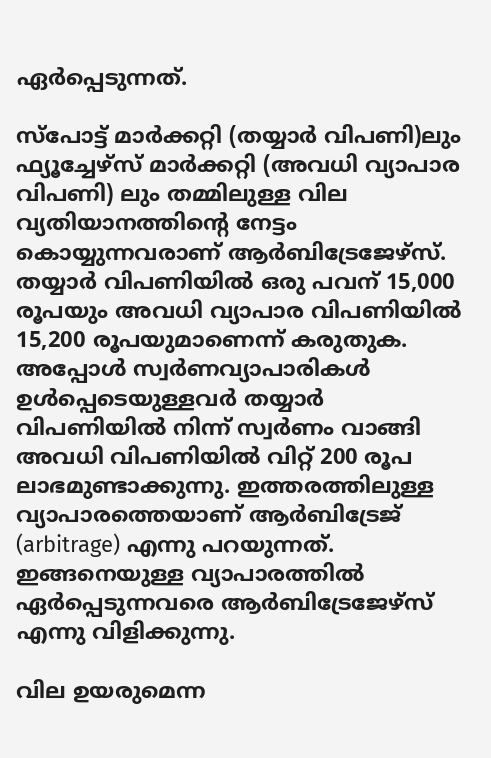ഏര്‍പ്പെടുന്നത്.

സ്‌പോട്ട് മാര്‍ക്കറ്റി (തയ്യാര്‍ വിപണി)ലും ഫ്യൂച്ചേഴ്‌സ് മാര്‍ക്കറ്റി (അവധി വ്യാപാര വിപണി) ലും തമ്മിലുള്ള വില വ്യതിയാനത്തിന്റെ നേട്ടം കൊയ്യുന്നവരാണ് ആര്‍ബിട്രേജേഴ്‌സ്. തയ്യാര്‍ വിപണിയില്‍ ഒരു പവന് 15,000 രൂപയും അവധി വ്യാപാര വിപണിയില്‍ 15,200 രൂപയുമാണെന്ന് കരുതുക. അപ്പോള്‍ സ്വര്‍ണവ്യാപാരികള്‍ ഉള്‍പ്പെടെയുള്ളവര്‍ തയ്യാര്‍ വിപണിയില്‍ നിന്ന് സ്വര്‍ണം വാങ്ങി അവധി വിപണിയില്‍ വിറ്റ് 200 രൂപ ലാഭമുണ്ടാക്കുന്നു. ഇത്തരത്തിലുള്ള വ്യാപാരത്തെയാണ് ആര്‍ബിട്രേജ് (arbitrage) എന്നു പറയുന്നത്. ഇങ്ങനെയുള്ള വ്യാപാരത്തില്‍ ഏര്‍പ്പെടുന്നവരെ ആര്‍ബിട്രേജേഴ്‌സ് എന്നു വിളിക്കുന്നു.

വില ഉയരുമെന്ന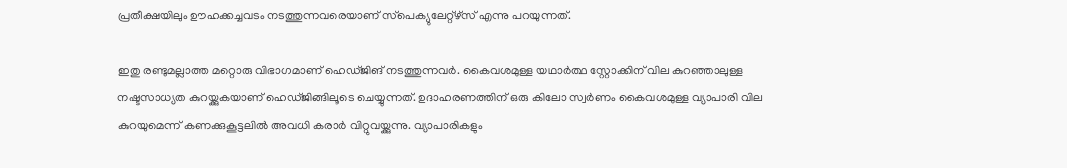പ്രതീക്ഷയിലും ഊഹക്കച്ചവടം നടത്തുന്നവരെയാണ് സ്‌പെക്യുലേറ്റ്‌ഴ്‌സ് എന്നു പറയുന്നത്.

ഇതു രണ്ടുമല്ലാത്ത മറ്റൊരു വിഭാഗമാണ് ഹെഡ്ജിങ് നടത്തുന്നവര്‍. കൈവശമുള്ള യഥാര്‍ത്ഥ സ്റ്റോക്കിന് വില കുറഞ്ഞാലുള്ള നഷ്ടസാധ്യത കുറയ്ക്കുകയാണ് ഹെഡ്ജിങ്ങിലൂടെ ചെയ്യുന്നത്. ഉദാഹരണത്തിന് ഒരു കിലോ സ്വര്‍ണം കൈവശമുള്ള വ്യാപാരി വില കുറയുമെന്ന് കണക്കുകൂട്ടലില്‍ അവധി കരാര്‍ വിറ്റുവയ്ക്കുന്നു. വ്യാപാരികളും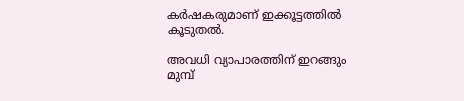കര്‍ഷകരുമാണ് ഇക്കൂട്ടത്തില്‍ കൂടുതല്‍.

അവധി വ്യാപാരത്തിന് ഇറങ്ങും മുമ്പ്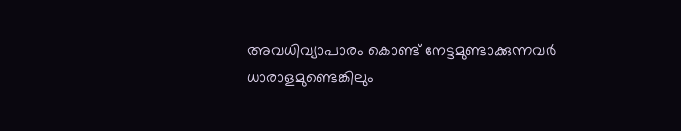അവധിവ്യാപാരം കൊണ്ട് നേട്ടമുണ്ടാക്കുന്നവര്‍ ധാരാളമുണ്ടെങ്കിലും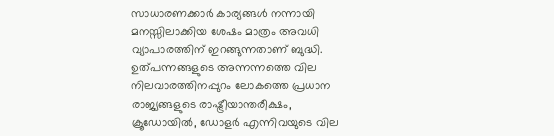സാധാരണക്കാര്‍ കാര്യങ്ങള്‍ നന്നായി മനസ്സിലാക്കിയ ശേഷം മാത്രം അവധി വ്യാപാരത്തിന് ഇറങ്ങുന്നതാണ് ബുദ്ധി. ഉത്പന്നങ്ങളുടെ അന്നന്നത്തെ വില നിലവാരത്തിനപ്പുറം ലോകത്തെ പ്രധാന രാജ്യങ്ങളുടെ രാഷ്ട്രീയാന്തരീക്ഷം, ക്രൂഡോയില്‍, ഡോളര്‍ എന്നിവയുടെ വില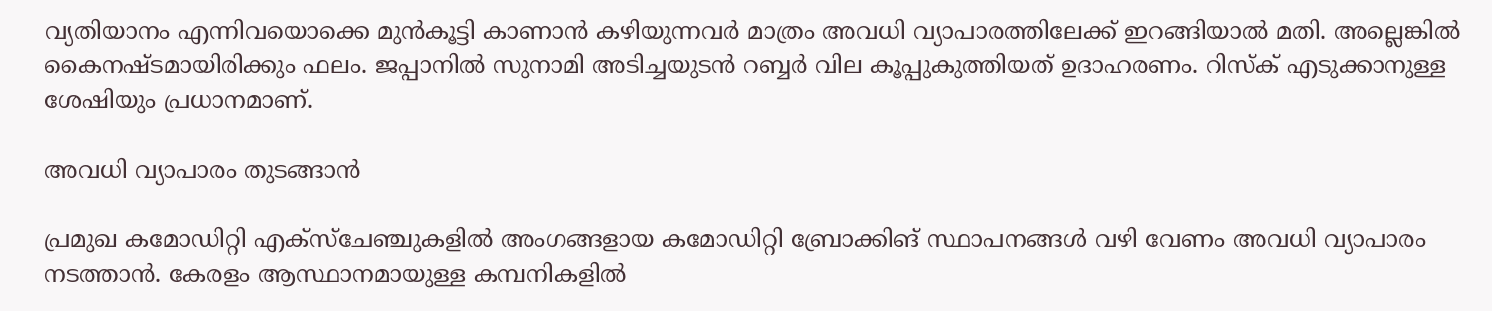വ്യതിയാനം എന്നിവയൊക്കെ മുന്‍കൂട്ടി കാണാന്‍ കഴിയുന്നവര്‍ മാത്രം അവധി വ്യാപാരത്തിലേക്ക് ഇറങ്ങിയാല്‍ മതി. അല്ലെങ്കില്‍ കൈനഷ്ടമായിരിക്കും ഫലം. ജപ്പാനില്‍ സുനാമി അടിച്ചയുടന്‍ റബ്ബര്‍ വില കൂപ്പുകുത്തിയത് ഉദാഹരണം. റിസ്‌ക് എടുക്കാനുള്ള ശേഷിയും പ്രധാനമാണ്.

അവധി വ്യാപാരം തുടങ്ങാന്‍

പ്രമുഖ കമോഡിറ്റി എക്‌സ്‌ചേഞ്ചുകളില്‍ അംഗങ്ങളായ കമോഡിറ്റി ബ്രോക്കിങ് സ്ഥാപനങ്ങള്‍ വഴി വേണം അവധി വ്യാപാരം നടത്താന്‍. കേരളം ആസ്ഥാനമായുള്ള കമ്പനികളില്‍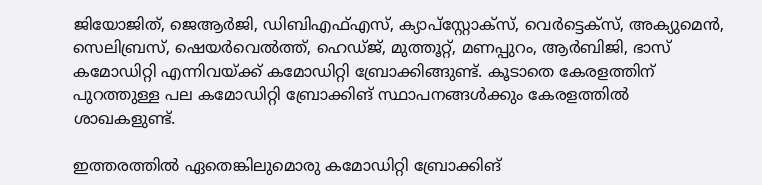ജിയോജിത്, ജെആര്‍ജി, ഡിബിഎഫ്എസ്, ക്യാപ്‌സ്റ്റോക്‌സ്, വെര്‍ട്ടെക്‌സ്, അക്യുമെന്‍, സെലിബ്രസ്, ഷെയര്‍വെല്‍ത്ത്, ഹെഡ്ജ്, മുത്തൂറ്റ്, മണപ്പുറം, ആര്‍ബിജി, ഭാസ് കമോഡിറ്റി എന്നിവയ്ക്ക് കമോഡിറ്റി ബ്രോക്കിങ്ങുണ്ട്. കൂടാതെ കേരളത്തിന് പുറത്തുള്ള പല കമോഡിറ്റി ബ്രോക്കിങ് സ്ഥാപനങ്ങള്‍ക്കും കേരളത്തില്‍ ശാഖകളുണ്ട്.

ഇത്തരത്തില്‍ ഏതെങ്കിലുമൊരു കമോഡിറ്റി ബ്രോക്കിങ്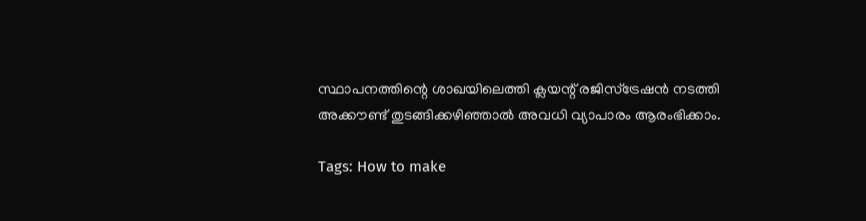സ്ഥാപനത്തിന്റെ ശാഖയിലെത്തി ക്ലയന്റ് രജിസ്‌ട്രേഷന്‍ നടത്തി അക്കൗണ്ട് തുടങ്ങിക്കഴിഞ്ഞാല്‍ അവധി വ്യാപാരം ആരംഭിക്കാം.

Tags: How to make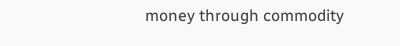money through commodity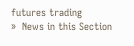futures trading
»  News in this Section